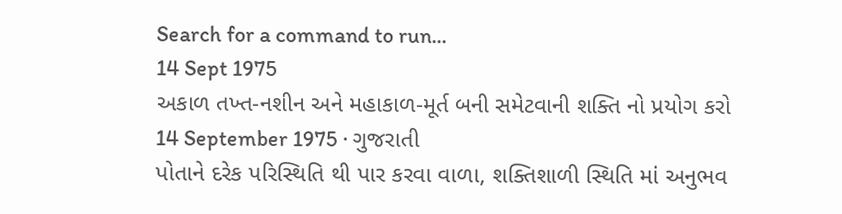Search for a command to run...
14 Sept 1975
અકાળ તખ્ત-નશીન અને મહાકાળ-મૂર્ત બની સમેટવાની શક્તિ નો પ્રયોગ કરો
14 September 1975 · ગુજરાતી
પોતાને દરેક પરિસ્થિતિ થી પાર કરવા વાળા, શક્તિશાળી સ્થિતિ માં અનુભવ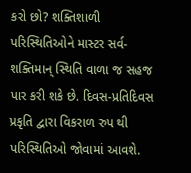કરો છો? શક્તિશાળી પરિસ્થિતિઓને માસ્ટર સર્વ-શક્તિમાન્ સ્થિતિ વાળા જ સહજ પાર કરી શકે છે. દિવસ-પ્રતિદિવસ પ્રકૃતિ દ્વારા વિકરાળ રુપ થી પરિસ્થિતિઓ જોવામાં આવશે.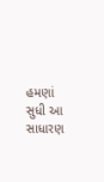હમણાં સુધી આ સાધારણ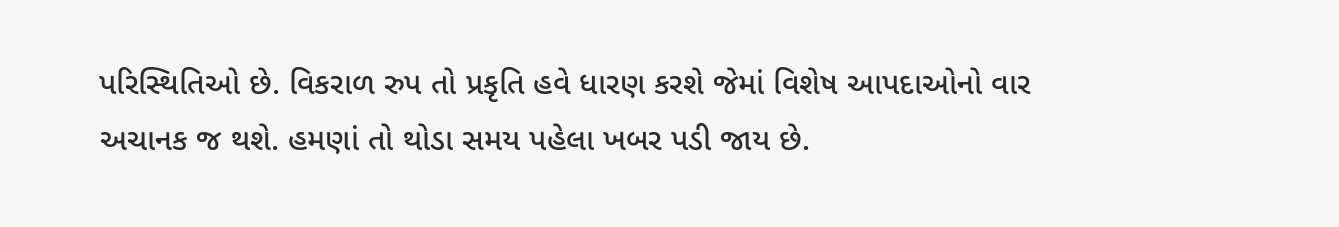પરિસ્થિતિઓ છે. વિકરાળ રુપ તો પ્રકૃતિ હવે ધારણ કરશે જેમાં વિશેષ આપદાઓનો વાર અચાનક જ થશે. હમણાં તો થોડા સમય પહેલા ખબર પડી જાય છે.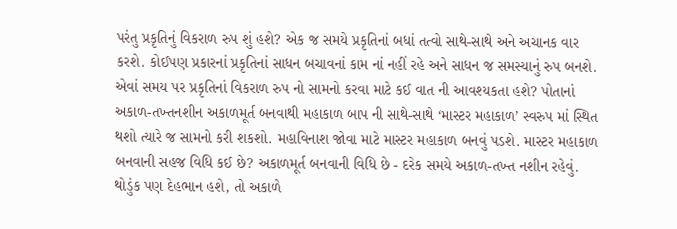પરંતુ પ્રકૃતિનું વિકરાળ રુપ શું હશે? એક જ સમયે પ્રકૃતિનાં બધાં તત્વો સાથે-સાથે અને અચાનક વાર કરશે. કોઈપણ પ્રકારનાં પ્રકૃતિનાં સાધન બચાવનાં કામ નાં નહીં રહે અને સાધન જ સમસ્યાનું રુપ બનશે. એવાં સમય પર પ્રકૃતિનાં વિકરાળ રુપ નો સામનો કરવા માટે કઈ વાત ની આવશ્યકતા હશે? પોતાનાં અકાળ-તખ્તનશીન અકાળમૂર્ત બનવાથી મહાકાળ બાપ ની સાથે-સાથે ‘માસ્ટર મહાકાળ’ સ્વરુપ માં સ્થિત થશો ત્યારે જ સામનો કરી શકશો. મહાવિનાશ જોવા માટે માસ્ટર મહાકાળ બનવું પડશે. માસ્ટર મહાકાળ બનવાની સહજ વિધિ કઈ છે? અકાળમૂર્ત બનવાની વિધિ છે - દરેક સમયે અકાળ-તખ્ત નશીન રહેવું. થોડુંક પણ દેહભાન હશે, તો અકાળે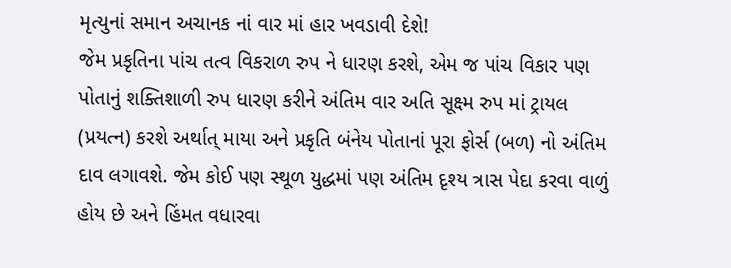મૃત્યુનાં સમાન અચાનક નાં વાર માં હાર ખવડાવી દેશે!
જેમ પ્રકૃતિના પાંચ તત્વ વિકરાળ રુપ ને ધારણ કરશે, એમ જ પાંચ વિકાર પણ પોતાનું શક્તિશાળી રુપ ધારણ કરીને અંતિમ વાર અતિ સૂક્ષ્મ રુપ માં ટ્રાયલ (પ્રયત્ન) કરશે અર્થાત્ માયા અને પ્રકૃતિ બંનેય પોતાનાં પૂરા ફોર્સ (બળ) નો અંતિમ દાવ લગાવશે. જેમ કોઈ પણ સ્થૂળ યુદ્ધમાં પણ અંતિમ દૃશ્ય ત્રાસ પેદા કરવા વાળું હોય છે અને હિંમત વધારવા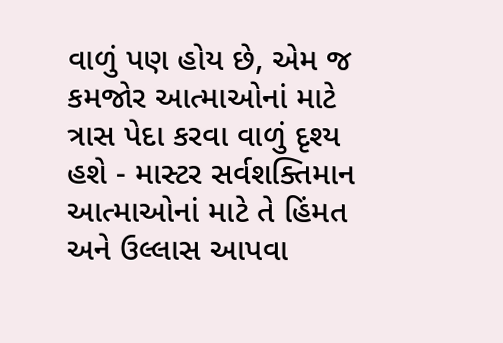વાળું પણ હોય છે, એમ જ કમજોર આત્માઓનાં માટે ત્રાસ પેદા કરવા વાળું દૃશ્ય હશે - માસ્ટર સર્વશક્તિમાન આત્માઓનાં માટે તે હિંમત અને ઉલ્લાસ આપવા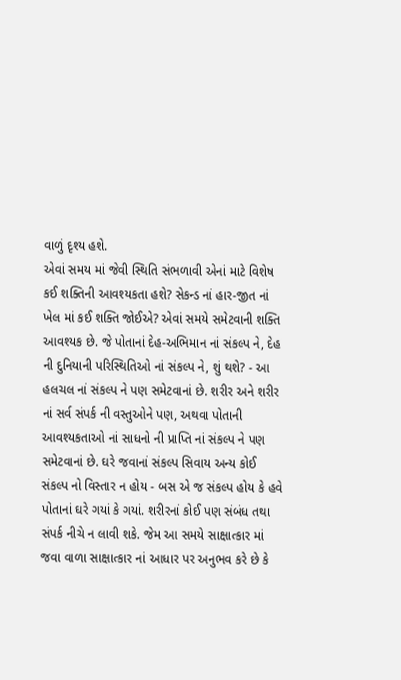વાળું દૃશ્ય હશે.
એવાં સમય માં જેવી સ્થિતિ સંભળાવી એનાં માટે વિશેષ કઈ શક્તિની આવશ્યકતા હશે? સેકન્ડ નાં હાર-જીત નાં ખેલ માં કઈ શક્તિ જોઈએ? એવાં સમયે સમેટવાની શક્તિ આવશ્યક છે. જે પોતાનાં દેહ-અભિમાન નાં સંકલ્પ ને, દેહ ની દુનિયાની પરિસ્થિતિઓ નાં સંકલ્પ ને, શું થશે? - આ હલચલ નાં સંકલ્પ ને પણ સમેટવાનાં છે. શરીર અને શરીર નાં સર્વ સંપર્ક ની વસ્તુઓને પણ, અથવા પોતાની આવશ્યકતાઓ નાં સાધનો ની પ્રાપ્તિ નાં સંકલ્પ ને પણ સમેટવાનાં છે. ઘરે જવાનાં સંકલ્પ સિવાય અન્ય કોઈ સંકલ્પ નો વિસ્તાર ન હોય - બસ એ જ સંકલ્પ હોય કે હવે પોતાનાં ઘરે ગયાં કે ગયાં. શરીરનાં કોઈ પણ સંબંધ તથા સંપર્ક નીચે ન લાવી શકે. જેમ આ સમયે સાક્ષાત્કાર માં જવા વાળા સાક્ષાત્કાર નાં આધાર પર અનુભવ કરે છે કે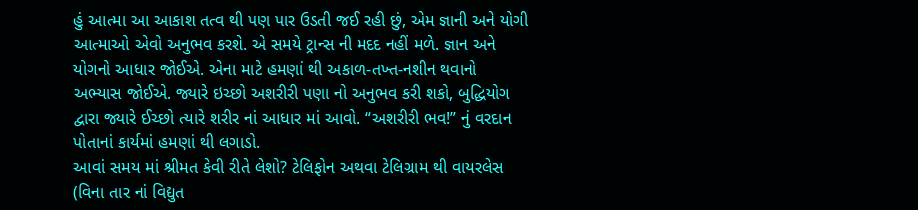હું આત્મા આ આકાશ તત્વ થી પણ પાર ઉડતી જઈ રહી છું, એમ જ્ઞાની અને યોગી આત્માઓ એવો અનુભવ કરશે. એ સમયે ટ્રાન્સ ની મદદ નહીં મળે. જ્ઞાન અને યોગનો આધાર જોઈએ. એના માટે હમણાં થી અકાળ-તખ્ત-નશીન થવાનો અભ્યાસ જોઈએ. જ્યારે ઇચ્છો અશરીરી પણા નો અનુભવ કરી શકો, બુદ્ધિયોગ દ્વારા જ્યારે ઈચ્છો ત્યારે શરીર નાં આધાર માં આવો. “અશરીરી ભવ!” નું વરદાન પોતાનાં કાર્યમાં હમણાં થી લગાડો.
આવાં સમય માં શ્રીમત કેવી રીતે લેશો? ટેલિફોન અથવા ટેલિગ્રામ થી વાયરલેસ (વિના તાર નાં વિદ્યુત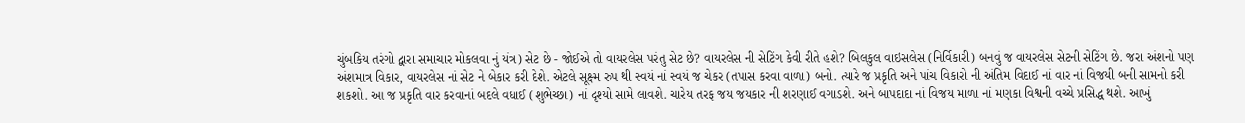ચુંબકિય તરંગો દ્વારા સમાચાર મોકલવા નું યંત્ર) સેટ છે - જોઈએ તો વાયરલેસ પરંતુ સેટ છે? વાયરલેસ ની સેટિંગ કેવી રીતે હશે? બિલકુલ વાઇસલેસ (નિર્વિકારી) બનવું જ વાયરલેસ સેટની સેટિંગ છે. જરા અંશનો પણ અંશમાત્ર વિકાર, વાયરલેસ નાં સેટ ને બેકાર કરી દેશે. એટલે સૂક્ષ્મ રુપ થી સ્વયં નાં સ્વયં જ ચેકર (તપાસ કરવા વાળા) બનો. ત્યારે જ પ્રકૃતિ અને પાંચ વિકારો ની અંતિમ વિદાઈ નાં વાર નાં વિજયી બની સામનો કરી શકશો. આ જ પ્રકૃતિ વાર કરવાનાં બદલે વધાઈ (શુભેચ્છા) નાં દૃશ્યો સામે લાવશે. ચારેય તરફ જય જયકાર ની શરણાઈ વગાડશે. અને બાપદાદા નાં વિજય માળા નાં મણકા વિશ્વની વચ્ચે પ્રસિદ્ધ થશે. આખું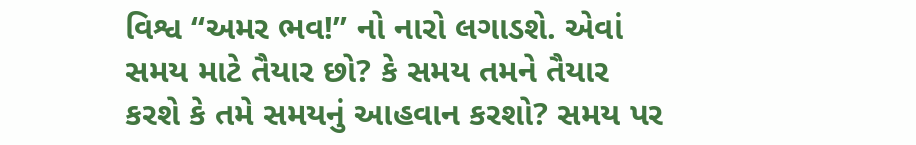વિશ્વ “અમર ભવ!” નો નારો લગાડશે. એવાં સમય માટે તૈયાર છો? કે સમય તમને તૈયાર કરશે કે તમે સમયનું આહવાન કરશો? સમય પર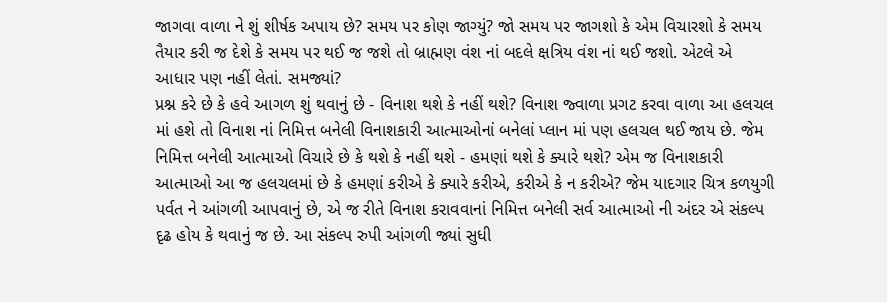જાગવા વાળા ને શું શીર્ષક અપાય છે? સમય પર કોણ જાગ્યું? જો સમય પર જાગશો કે એમ વિચારશો કે સમય તૈયાર કરી જ દેશે કે સમય પર થઈ જ જશે તો બ્રાહ્મણ વંશ નાં બદલે ક્ષત્રિય વંશ નાં થઈ જશો. એટલે એ આધાર પણ નહીં લેતાં. સમજ્યાં?
પ્રશ્ન કરે છે કે હવે આગળ શું થવાનું છે - વિનાશ થશે કે નહીં થશે? વિનાશ જ્વાળા પ્રગટ કરવા વાળા આ હલચલ માં હશે તો વિનાશ નાં નિમિત્ત બનેલી વિનાશકારી આત્માઓનાં બનેલાં પ્લાન માં પણ હલચલ થઈ જાય છે. જેમ નિમિત્ત બનેલી આત્માઓ વિચારે છે કે થશે કે નહીં થશે - હમણાં થશે કે ક્યારે થશે? એમ જ વિનાશકારી આત્માઓ આ જ હલચલમાં છે કે હમણાં કરીએ કે ક્યારે કરીએ, કરીએ કે ન કરીએ? જેમ યાદગાર ચિત્ર કળયુગી પર્વત ને આંગળી આપવાનું છે, એ જ રીતે વિનાશ કરાવવાનાં નિમિત્ત બનેલી સર્વ આત્માઓ ની અંદર એ સંકલ્પ દૃઢ હોય કે થવાનું જ છે. આ સંકલ્પ રુપી આંગળી જ્યાં સુધી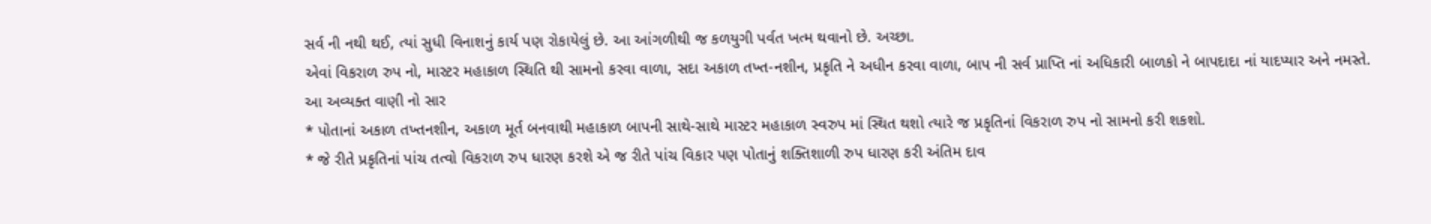સર્વ ની નથી થઈ, ત્યાં સુધી વિનાશનું કાર્ય પણ રોકાયેલું છે. આ આંગળીથી જ કળયુગી પર્વત ખત્મ થવાનો છે. અચ્છા.
એવાં વિકરાળ રુપ નો, માસ્ટર મહાકાળ સ્થિતિ થી સામનો કરવા વાળા, સદા અકાળ તખ્ત-નશીન, પ્રકૃતિ ને અધીન કરવા વાળા, બાપ ની સર્વ પ્રાપ્તિ નાં અધિકારી બાળકો ને બાપદાદા નાં યાદપ્યાર અને નમસ્તે.
આ અવ્યક્ત વાણી નો સાર
* પોતાનાં અકાળ તખ્તનશીન, અકાળ મૂર્ત બનવાથી મહાકાળ બાપની સાથે-સાથે માસ્ટર મહાકાળ સ્વરુપ માં સ્થિત થશો ત્યારે જ પ્રકૃતિનાં વિકરાળ રુપ નો સામનો કરી શકશો.
* જે રીતે પ્રકૃતિનાં પાંચ તત્વો વિકરાળ રુપ ધારણ કરશે એ જ રીતે પાંચ વિકાર પણ પોતાનું શક્તિશાળી રુપ ધારણ કરી અંતિમ દાવ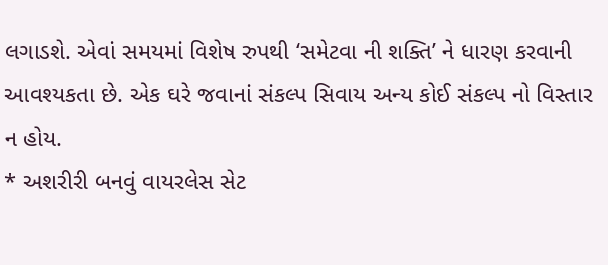લગાડશે. એવાં સમયમાં વિશેષ રુપથી ‘સમેટવા ની શક્તિ’ ને ધારણ કરવાની આવશ્યકતા છે. એક ઘરે જવાનાં સંકલ્પ સિવાય અન્ય કોઈ સંકલ્પ નો વિસ્તાર ન હોય.
* અશરીરી બનવું વાયરલેસ સેટ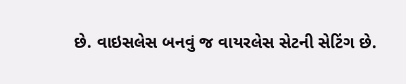છે. વાઇસલેસ બનવું જ વાયરલેસ સેટની સેટિંગ છે.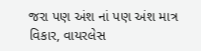જરા પણ અંશ નાં પણ અંશ માત્ર વિકાર, વાયરલેસ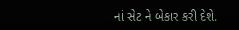નાં સેટ ને બેકાર કરી દેશે.